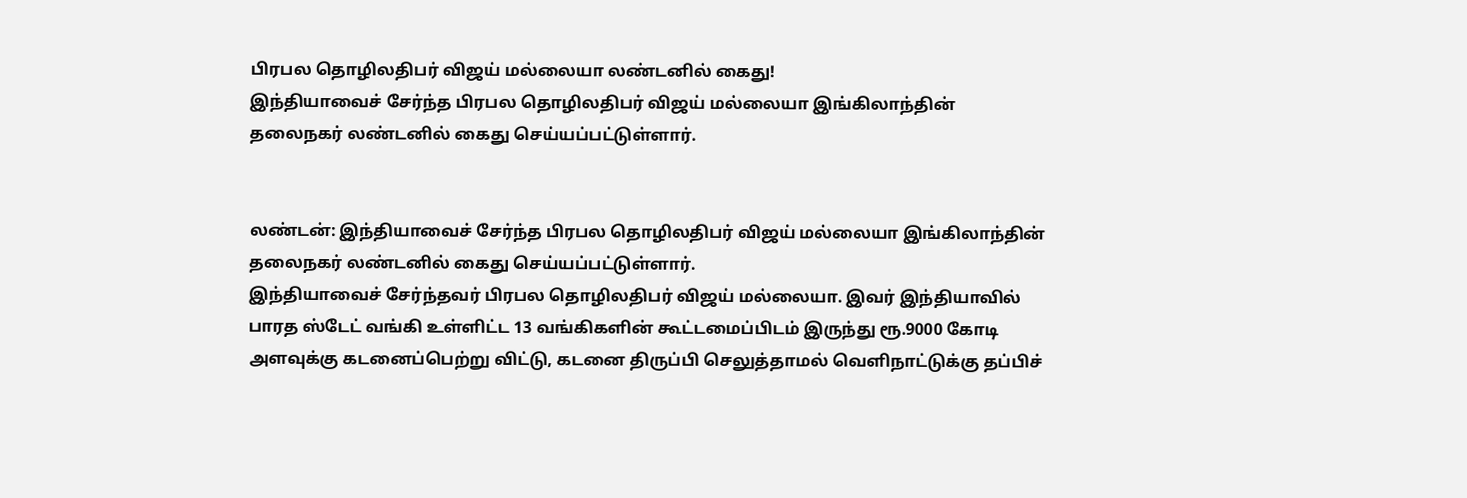பிரபல தொழிலதிபர் விஜய் மல்லையா லண்டனில் கைது!
இந்தியாவைச் சேர்ந்த பிரபல தொழிலதிபர் விஜய் மல்லையா இங்கிலாந்தின் தலைநகர் லண்டனில் கைது செய்யப்பட்டுள்ளார்.


லண்டன்: இந்தியாவைச் சேர்ந்த பிரபல தொழிலதிபர் விஜய் மல்லையா இங்கிலாந்தின் தலைநகர் லண்டனில் கைது செய்யப்பட்டுள்ளார்.
இந்தியாவைச் சேர்ந்தவர் பிரபல தொழிலதிபர் விஜய் மல்லையா. இவர் இந்தியாவில் பாரத ஸ்டேட் வங்கி உள்ளிட்ட 13 வங்கிகளின் கூட்டமைப்பிடம் இருந்து ரூ.9000 கோடி அளவுக்கு கடனைப்பெற்று விட்டு, கடனை திருப்பி செலுத்தாமல் வெளிநாட்டுக்கு தப்பிச்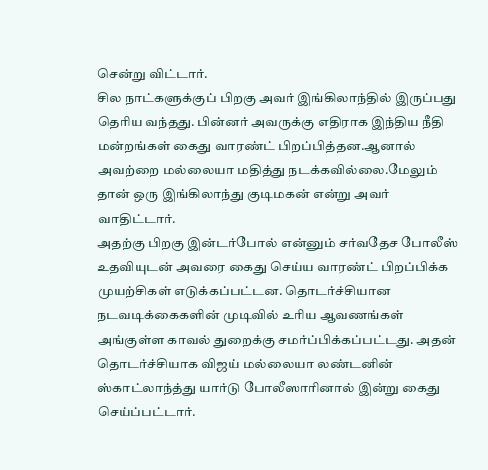சென்று விட்டார்.
சில நாட்களுக்குப் பிறகு அவர் இங்கிலாந்தில் இருப்பது தெரிய வந்தது. பின்னர் அவருக்கு எதிராக இந்திய நீதி மன்றங்கள் கைது வாரண்ட் பிறப்பித்தன.ஆனால் அவற்றை மல்லையா மதித்து நடக்கவில்லை.மேலும் தான் ஒரு இங்கிலாந்து குடிமகன் என்று அவர் வாதிட்டார்.
அதற்கு பிறகு இன்டர்போல் என்னும் சர்வதேச போலீஸ் உதவியுடன் அவரை கைது செய்ய வாரண்ட் பிறப்பிக்க முயற்சிகள் எடுக்கப்பட்டன. தொடர்ச்சியான நடவடிக்கைகளின் முடிவில் உரிய ஆவணங்கள் அங்குள்ள காவல் துறைக்கு சமர்ப்பிக்கப்பட்டது. அதன் தொடர்ச்சியாக விஜய் மல்லையா லண்டனின் ஸ்காட்லாந்த்து யார்டு போலீஸாரினால் இன்று கைது செய்ப்பட்டார்.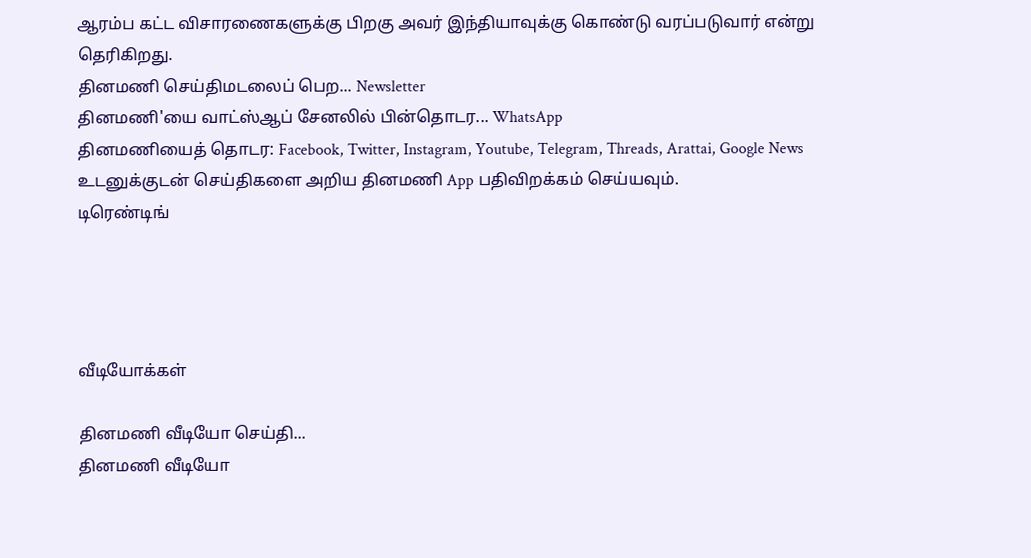ஆரம்ப கட்ட விசாரணைகளுக்கு பிறகு அவர் இந்தியாவுக்கு கொண்டு வரப்படுவார் என்று தெரிகிறது.
தினமணி செய்திமடலைப் பெற... Newsletter
தினமணி'யை வாட்ஸ்ஆப் சேனலில் பின்தொடர... WhatsApp
தினமணியைத் தொடர: Facebook, Twitter, Instagram, Youtube, Telegram, Threads, Arattai, Google News
உடனுக்குடன் செய்திகளை அறிய தினமணி App பதிவிறக்கம் செய்யவும்.
டிரெண்டிங்




வீடியோக்கள்

தினமணி வீடியோ செய்தி...
தினமணி வீடியோ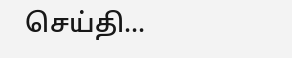செய்தி...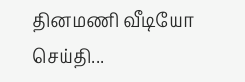தினமணி வீடியோ செய்தி...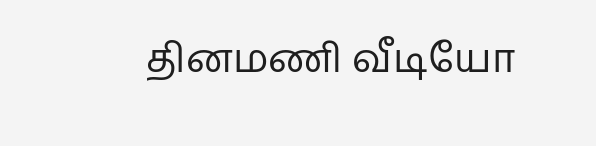தினமணி வீடியோ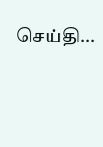செய்தி...